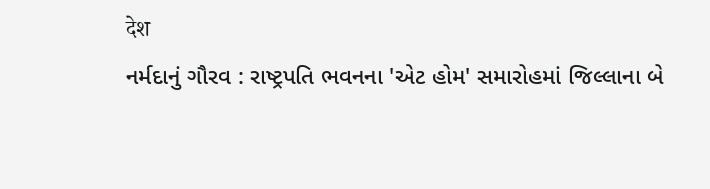देश
નર્મદાનું ગૌરવ : રાષ્ટ્રપતિ ભવનના 'એટ હોમ' સમારોહમાં જિલ્લાના બે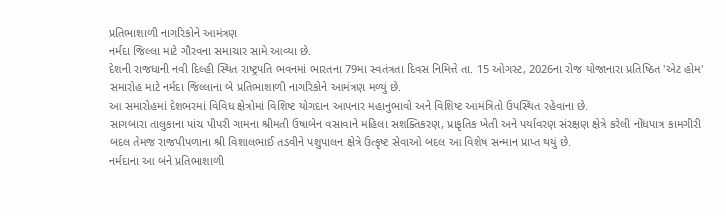પ્રતિભાશાળી નાગરિકોને આમંત્રણ
નર્મદા જિલ્લા માટે ગૌરવના સમાચાર સામે આવ્યા છે.
દેશની રાજધાની નવી દિલ્હી સ્થિત રાષ્ટ્રપતિ ભવનમાં ભારતના 79મા સ્વતંત્રતા દિવસ નિમિત્તે તા. 15 ઓગસ્ટ, 2026ના રોજ યોજાનારા પ્રતિષ્ઠિત 'એટ હોમ' સમારોહ માટે નર્મદા જિલ્લાના બે પ્રતિભાશાળી નાગરિકોને આમંત્રણ મળ્યું છે.
આ સમારોહમાં દેશભરમાં વિવિધ ક્ષેત્રોમાં વિશિષ્ટ યોગદાન આપનાર મહાનુભાવો અને વિશિષ્ટ આમંત્રિતો ઉપસ્થિત રહેવાના છે.
સાગબારા તાલુકાના પાંચ પીપરી ગામના શ્રીમતી ઉષાબેન વસાવાને મહિલા સશક્તિકરણ, પ્રાકૃતિક ખેતી અને પર્યાવરણ સંરક્ષણ ક્ષેત્રે કરેલી નોંધપાત્ર કામગીરી બદલ તેમજ રાજપીપળાના શ્રી વિશાલભાઈ તડવીને પશુપાલન ક્ષેત્રે ઉત્કૃષ્ટ સેવાઓ બદલ આ વિશેષ સન્માન પ્રાપ્ત થયું છે.
નર્મદાના આ બંને પ્રતિભાશાળી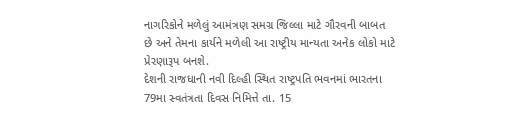નાગરિકોને મળેલું આમંત્રણ સમગ્ર જિલ્લા માટે ગૌરવની બાબત છે અને તેમના કાર્યને મળેલી આ રાષ્ટ્રીય માન્યતા અનેક લોકો માટે પ્રેરણારૂપ બનશે.
દેશની રાજધાની નવી દિલ્હી સ્થિત રાષ્ટ્રપતિ ભવનમાં ભારતના 79મા સ્વતંત્રતા દિવસ નિમિત્તે તા. 15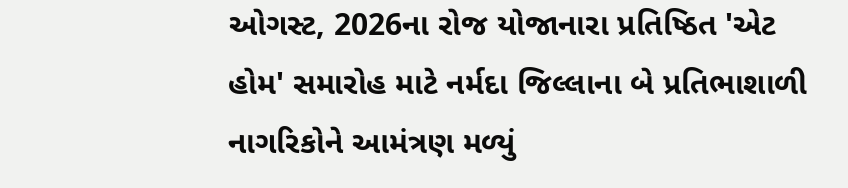ઓગસ્ટ, 2026ના રોજ યોજાનારા પ્રતિષ્ઠિત 'એટ હોમ' સમારોહ માટે નર્મદા જિલ્લાના બે પ્રતિભાશાળી નાગરિકોને આમંત્રણ મળ્યું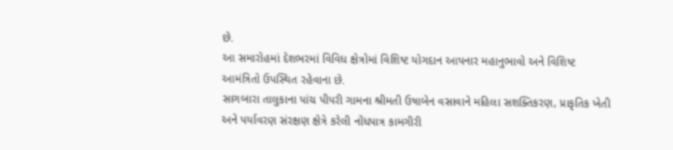છે.
આ સમારોહમાં દેશભરમાં વિવિધ ક્ષેત્રોમાં વિશિષ્ટ યોગદાન આપનાર મહાનુભાવો અને વિશિષ્ટ આમંત્રિતો ઉપસ્થિત રહેવાના છે.
સાગબારા તાલુકાના પાંચ પીપરી ગામના શ્રીમતી ઉષાબેન વસાવાને મહિલા સશક્તિકરણ, પ્રાકૃતિક ખેતી અને પર્યાવરણ સંરક્ષણ ક્ષેત્રે કરેલી નોંધપાત્ર કામગીરી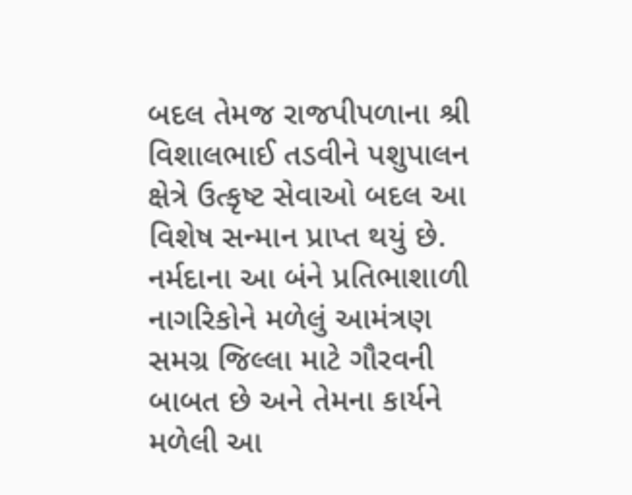બદલ તેમજ રાજપીપળાના શ્રી વિશાલભાઈ તડવીને પશુપાલન ક્ષેત્રે ઉત્કૃષ્ટ સેવાઓ બદલ આ વિશેષ સન્માન પ્રાપ્ત થયું છે.
નર્મદાના આ બંને પ્રતિભાશાળી નાગરિકોને મળેલું આમંત્રણ સમગ્ર જિલ્લા માટે ગૌરવની બાબત છે અને તેમના કાર્યને મળેલી આ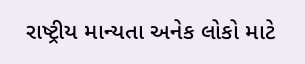રાષ્ટ્રીય માન્યતા અનેક લોકો માટે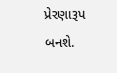પ્રેરણારૂપ બનશે.